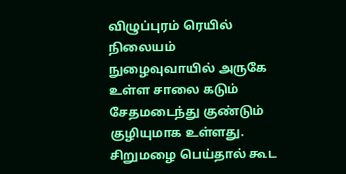விழுப்புரம் ரெயில் நிலையம் நுழைவுவாயில் அருகே உள்ள சாலை கடும் சேதமடைந்து குண்டும் குழியுமாக உள்ளது. சிறுமழை பெய்தால் கூட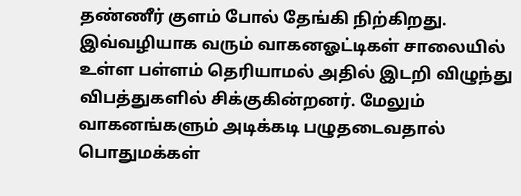தண்ணீர் குளம் போல் தேங்கி நிற்கிறது. இவ்வழியாக வரும் வாகனஓட்டிகள் சாலையில் உள்ள பள்ளம் தெரியாமல் அதில் இடறி விழுந்து விபத்துகளில் சிக்குகின்றனர். மேலும் வாகனங்களும் அடிக்கடி பழுதடைவதால் பொதுமக்கள்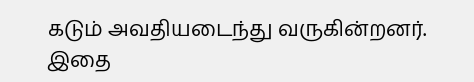கடும் அவதியடைந்து வருகின்றனர். இதை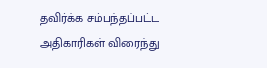தவிர்க்க சம்பந்தப்பட்ட அதிகாரிகள் விரைந்து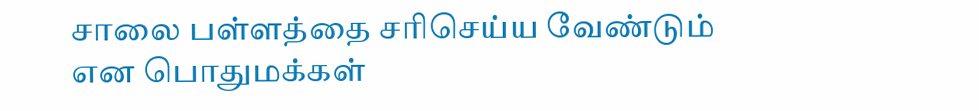சாலை பள்ளத்தை சரிசெய்ய வேண்டும் என பொதுமக்கள்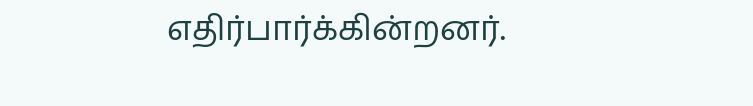எதிர்பார்க்கின்றனர்.